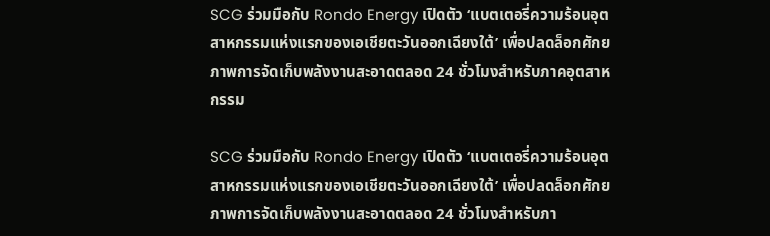SCG ร่วมมือกับ Rondo Energy เปิดตัว ‘แบตเตอรี่ความร้อนอุตสาหกรรมแห่งแรกของเอเชียตะวันออกเฉียงใต้’ เพื่อปลดล็อกศักยภาพการจัดเก็บพลังงานสะอาดตลอด 24 ชั่วโมงสำหรับภาคอุตสาหกรรม

SCG ร่วมมือกับ Rondo Energy เปิดตัว ‘แบตเตอรี่ความร้อนอุตสาหกรรมแห่งแรกของเอเชียตะวันออกเฉียงใต้’ เพื่อปลดล็อกศักยภาพการจัดเก็บพลังงานสะอาดตลอด 24 ชั่วโมงสำหรับภา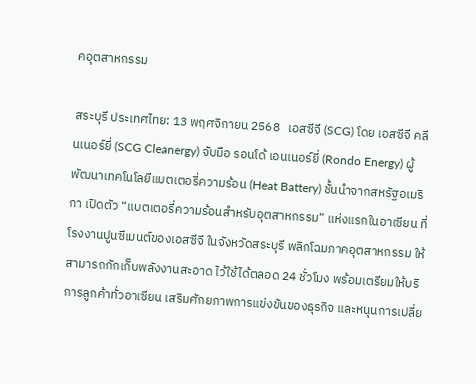คอุตสาหกรรม

สระบุรี ประเทศไทย: 13 พฤศจิกายน 2568   เอสซีจี (SCG) โดย เอสซีจี คลีนเนอร์ยี่ (SCG Cleanergy) จับมือ รอนโด้ เอนเนอร์ยี่ (Rondo Energy) ผู้พัฒนาเทคโนโลยีแบตเตอรี่ความร้อน (Heat Battery) ชั้นนำจากสหรัฐอเมริกา เปิดตัว “แบตเตอรี่ความร้อนสำหรับอุตสาหกรรม” แห่งแรกในอาเซียน ที่โรงงานปูนซีเมนต์ของเอสซีจี ในจังหวัดสระบุรี พลิกโฉมภาคอุตสาหกรรม ให้สามารถกักเก็บพลังงานสะอาด ไว้ใช้ได้ตลอด 24 ชั่วโมง พร้อมเตรียมให้บริการลูกค้าทั่วอาเซียน เสริมศักยภาพการแข่งขันของธุรกิจ และหนุนการเปลี่ย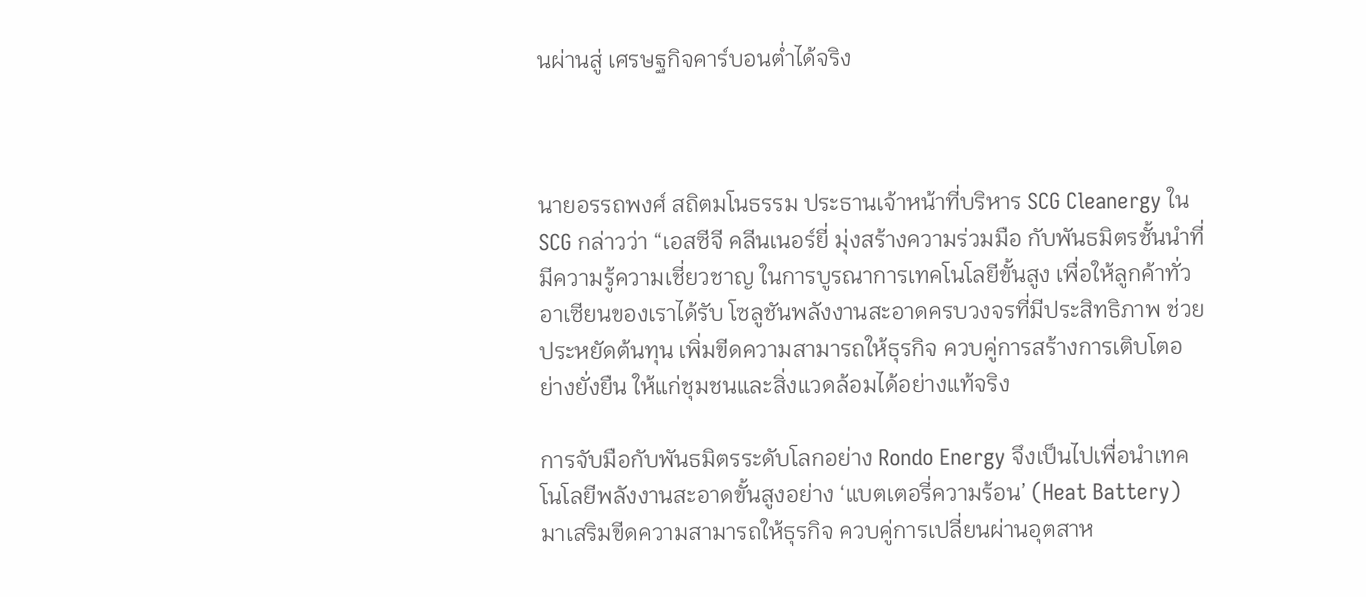นผ่านสู่ เศรษฐกิจคาร์บอนต่ำได้จริง



นายอรรถพงศ์ สถิตมโนธรรม ประธานเจ้าหน้าที่บริหาร SCG Cleanergy ใน SCG กล่าวว่า “เอสซีจี คลีนเนอร์ยี่ มุ่งสร้างความร่วมมือ กับพันธมิตรชั้นนำที่มีความรู้ความเชี่ยวชาญ ในการบูรณาการเทคโนโลยีขั้นสูง เพื่อให้ลูกค้าทั่วอาเซียนของเราได้รับ โซลูชันพลังงานสะอาดครบวงจรที่มีประสิทธิภาพ ช่วยประหยัดต้นทุน เพิ่มขีดความสามารถให้ธุรกิจ ควบคู่การสร้างการเติบโตอย่างยั่งยืน ให้แก่ชุมชนและสิ่งแวดล้อมได้อย่างแท้จริง

การจับมือกับพันธมิตรระดับโลกอย่าง Rondo Energy จึงเป็นไปเพื่อนำเทคโนโลยีพลังงานสะอาดขั้นสูงอย่าง ‘แบตเตอรี่ความร้อน’ (Heat Battery) มาเสริมขีดความสามารถให้ธุรกิจ ควบคู่การเปลี่ยนผ่านอุตสาห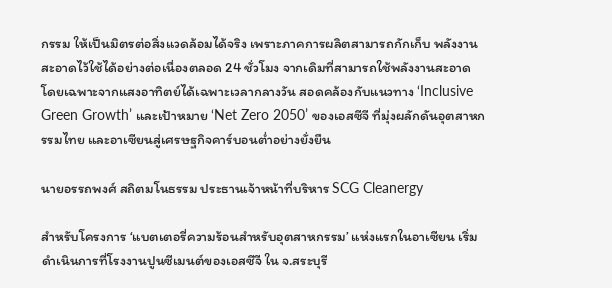กรรม ให้เป็นมิตรต่อสิ่งแวดล้อมได้จริง เพราะภาคการผลิตสามารถกักเก็บ พลังงานสะอาดไว้ใช้ได้อย่างต่อเนื่องตลอด 24 ชั่วโมง จากเดิมที่สามารถใช้พลังงานสะอาด โดยเฉพาะจากแสงอาทิตย์ได้เฉพาะเวลากลางวัน สอดคล้องกับแนวทาง ‘Inclusive Green Growth’ และเป้าหมาย ‘Net Zero 2050’ ของเอสซีจี ที่มุ่งผลักดันอุตสาหกรรมไทย และอาเซียนสู่เศรษฐกิจคาร์บอนต่ำอย่างยั่งยืน

นายอรรถพงศ์ สถิตมโนธรรม ประธานเจ้าหน้าที่บริหาร SCG Cleanergy

สำหรับโครงการ ‘แบตเตอรี่ความร้อนสำหรับอุตสาหกรรม’ แห่งแรกในอาเซียน เริ่มดำเนินการที่โรงงานปูนซีเมนต์ของเอสซีจี ใน จ.สระบุรี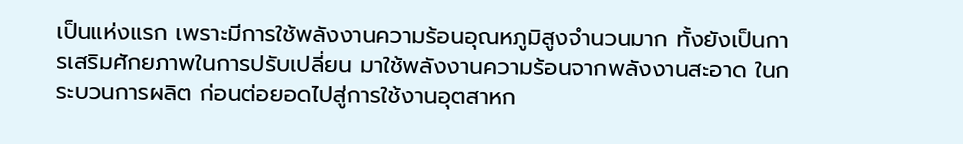เป็นแห่งแรก เพราะมีการใช้พลังงานความร้อนอุณหภูมิสูงจำนวนมาก ทั้งยังเป็นการเสริมศักยภาพในการปรับเปลี่ยน มาใช้พลังงานความร้อนจากพลังงานสะอาด ในกระบวนการผลิต ก่อนต่อยอดไปสู่การใช้งานอุตสาหก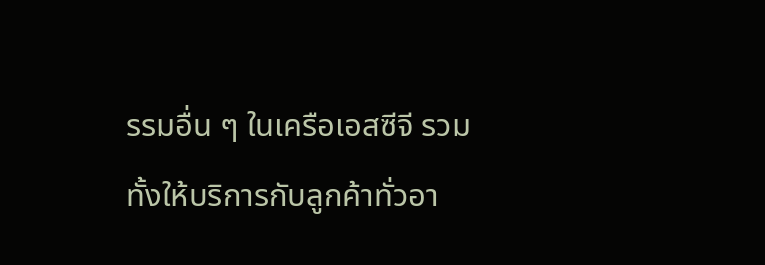รรมอื่น ๆ ในเครือเอสซีจี รวมทั้งให้บริการกับลูกค้าทั่วอา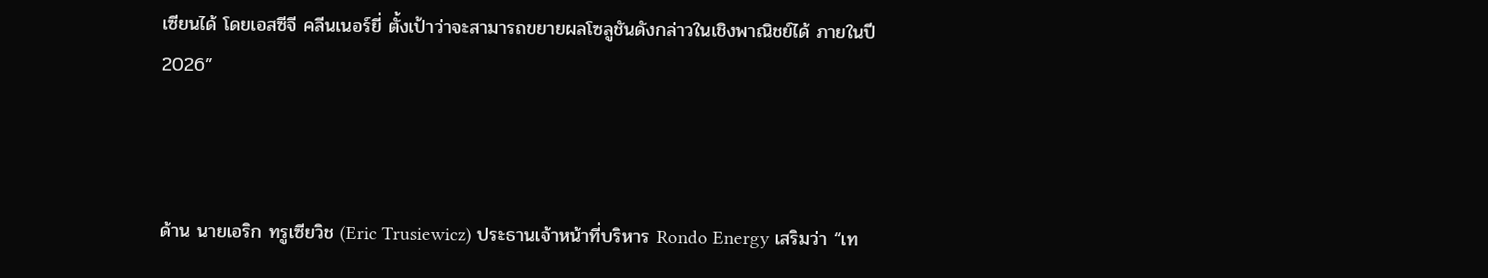เซียนได้ โดยเอสซีจี คลีนเนอร์ยี่ ตั้งเป้าว่าจะสามารถขยายผลโซลูชันดังกล่าวในเชิงพาณิชย์ได้ ภายในปี 2026”



ด้าน นายเอริก ทรูเซียวิช (Eric Trusiewicz) ประธานเจ้าหน้าที่บริหาร Rondo Energy เสริมว่า “เท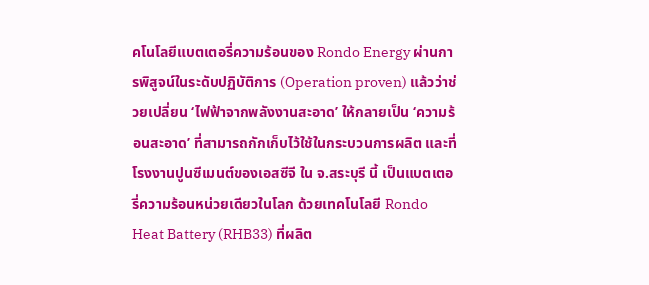คโนโลยีแบตเตอรี่ความร้อนของ Rondo Energy ผ่านการพิสูจน์ในระดับปฏิบัติการ (Operation proven) แล้วว่าช่วยเปลี่ยน ‘ไฟฟ้าจากพลังงานสะอาด’ ให้กลายเป็น ‘ความร้อนสะอาด’ ที่สามารถกักเก็บไว้ใช้ในกระบวนการผลิต และที่โรงงานปูนซีเมนต์ของเอสซีจี ใน จ.สระบุรี นี้ เป็นแบตเตอรี่ความร้อนหน่วยเดียวในโลก ด้วยเทคโนโลยี Rondo Heat Battery (RHB33) ที่ผลิต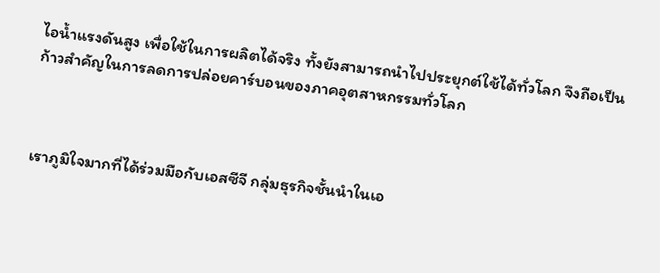ไอน้ำแรงดันสูง เพื่อใช้ในการผลิตได้จริง ทั้งยังสามารถนำไปประยุกต์ใช้ได้ทั่วโลก จึงถือเป็นก้าวสำคัญในการลดการปล่อยคาร์บอนของภาคอุตสาหกรรมทั่วโลก



เราภูมิใจมากที่ได้ร่วมมือกับเอสซีจี กลุ่มธุรกิจชั้นนำในเอ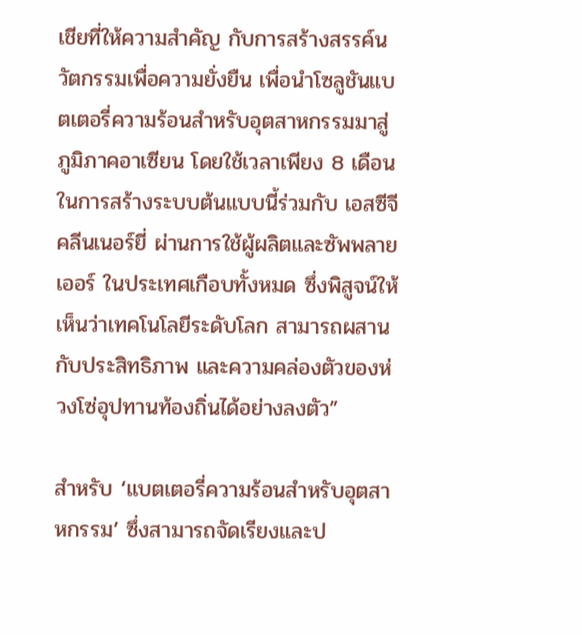เชียที่ให้ความสำคัญ กับการสร้างสรรค์นวัตกรรมเพื่อความยั่งยืน เพื่อนำโซลูชันแบตเตอรี่ความร้อนสำหรับอุตสาหกรรมมาสู่ภูมิภาคอาเซียน โดยใช้เวลาเพียง 8 เดือนในการสร้างระบบต้นแบบนี้ร่วมกับ เอสซีจี คลีนเนอร์ยี่ ผ่านการใช้ผู้ผลิตและซัพพลายเออร์ ในประเทศเกือบทั้งหมด ซึ่งพิสูจน์ให้เห็นว่าเทคโนโลยีระดับโลก สามารถผสานกับประสิทธิภาพ และความคล่องตัวของห่วงโซ่อุปทานท้องถิ่นได้อย่างลงตัว”

สำหรับ ‘แบตเตอรี่ความร้อนสำหรับอุตสาหกรรม’ ซึ่งสามารถจัดเรียงและป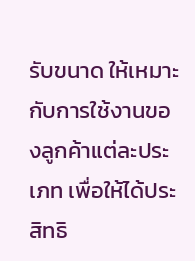รับขนาด ให้เหมาะกับการใช้งานของลูกค้าแต่ละประเภท เพื่อให้ได้ประสิทธิ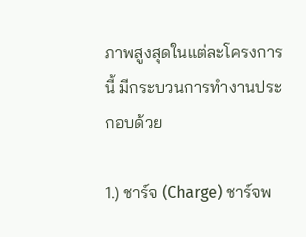ภาพสูงสุดในแต่ละโครงการนี้ มีกระบวนการทำงานประกอบด้วย

1.) ชาร์จ (Charge) ชาร์จพ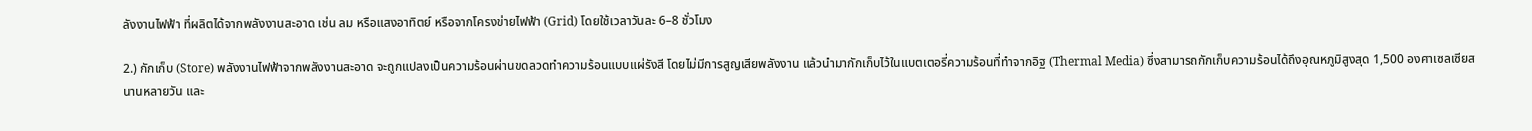ลังงานไฟฟ้า ที่ผลิตได้จากพลังงานสะอาด เช่น ลม หรือแสงอาทิตย์ หรือจากโครงข่ายไฟฟ้า (Grid) โดยใช้เวลาวันละ 6–8 ชั่วโมง

2.) กักเก็บ (Store) พลังงานไฟฟ้าจากพลังงานสะอาด จะถูกแปลงเป็นความร้อนผ่านขดลวดทำความร้อนแบบแผ่รังสี โดยไม่มีการสูญเสียพลังงาน แล้วนำมากักเก็บไว้ในแบตเตอรี่ความร้อนที่ทำจากอิฐ (Thermal Media) ซึ่งสามารถกักเก็บความร้อนได้ถึงอุณหภูมิสูงสุด 1,500 องศาเซลเซียสนานหลายวัน และ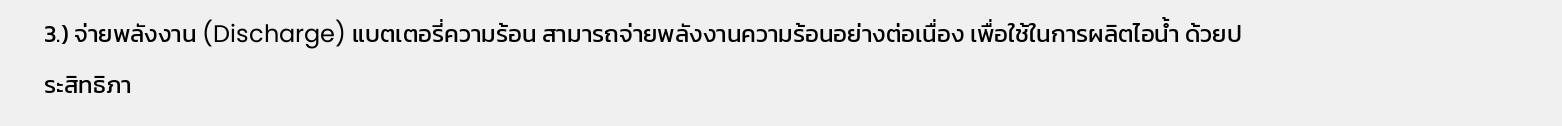3.) จ่ายพลังงาน (Discharge) แบตเตอรี่ความร้อน สามารถจ่ายพลังงานความร้อนอย่างต่อเนื่อง เพื่อใช้ในการผลิตไอน้ำ ด้วยประสิทธิภา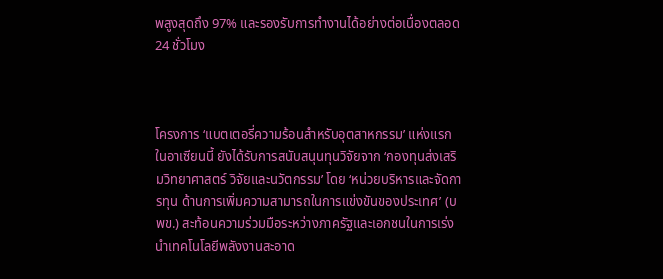พสูงสุดถึง 97% และรองรับการทำงานได้อย่างต่อเนื่องตลอด 24 ชั่วโมง



โครงการ ‘แบตเตอรี่ความร้อนสำหรับอุตสาหกรรม’ แห่งแรกในอาเซียนนี้ ยังได้รับการสนับสนุนทุนวิจัยจาก ‘กองทุนส่งเสริมวิทยาศาสตร์ วิจัยและนวัตกรรม’ โดย ‘หน่วยบริหารและจัดการทุน ด้านการเพิ่มความสามารถในการแข่งขันของประเทศ’ (บพข.) สะท้อนความร่วมมือระหว่างภาครัฐและเอกชนในการเร่งนำเทคโนโลยีพลังงานสะอาด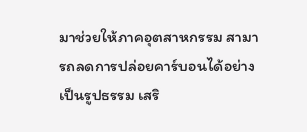มาช่วยให้ภาคอุตสาหกรรม สามารถลดการปล่อยคาร์บอนได้อย่างเป็นรูปธรรม เสริ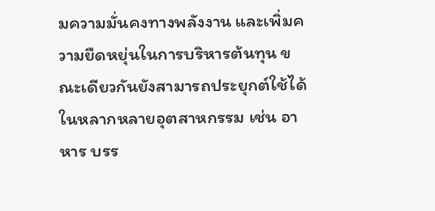มความมั่นคงทางพลังงาน และเพิ่มความยืดหยุ่นในการบริหารต้นทุน ขณะเดียวกันยังสามารถประยุกต์ใช้ได้ในหลากหลายอุตสาหกรรม เช่น อาหาร บรร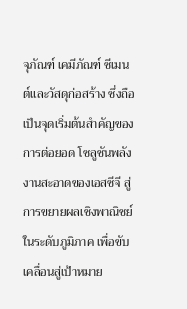จุภัณฑ์ เคมีภัณฑ์ ซีเมนต์และวัสดุก่อสร้าง ซึ่งถือเป็นจุดเริ่มต้นสำคัญของการต่อยอด โซลูชันพลังงานสะอาดของเอสซีจี สู่การขยายผลเชิงพาณิชย์ในระดับภูมิภาค เพื่อขับเคลื่อนสู่เป้าหมาย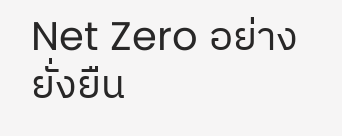Net Zero อย่างยั่งยืน